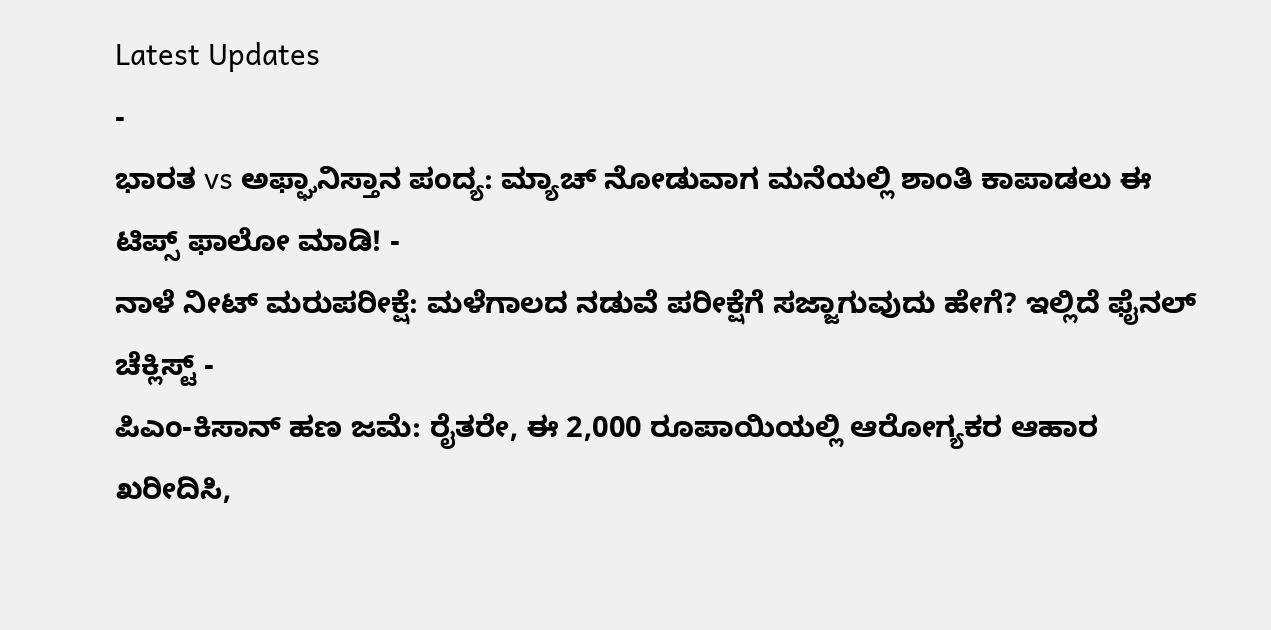Latest Updates
-
ಭಾರತ vs ಅಫ್ಘಾನಿಸ್ತಾನ ಪಂದ್ಯ: ಮ್ಯಾಚ್ ನೋಡುವಾಗ ಮನೆಯಲ್ಲಿ ಶಾಂತಿ ಕಾಪಾಡಲು ಈ ಟಿಪ್ಸ್ ಫಾಲೋ ಮಾಡಿ! -
ನಾಳೆ ನೀಟ್ ಮರುಪರೀಕ್ಷೆ: ಮಳೆಗಾಲದ ನಡುವೆ ಪರೀಕ್ಷೆಗೆ ಸಜ್ಜಾಗುವುದು ಹೇಗೆ? ಇಲ್ಲಿದೆ ಫೈನಲ್ ಚೆಕ್ಲಿಸ್ಟ್ -
ಪಿಎಂ-ಕಿಸಾನ್ ಹಣ ಜಮೆ: ರೈತರೇ, ಈ 2,000 ರೂಪಾಯಿಯಲ್ಲಿ ಆರೋಗ್ಯಕರ ಆಹಾರ ಖರೀದಿಸಿ,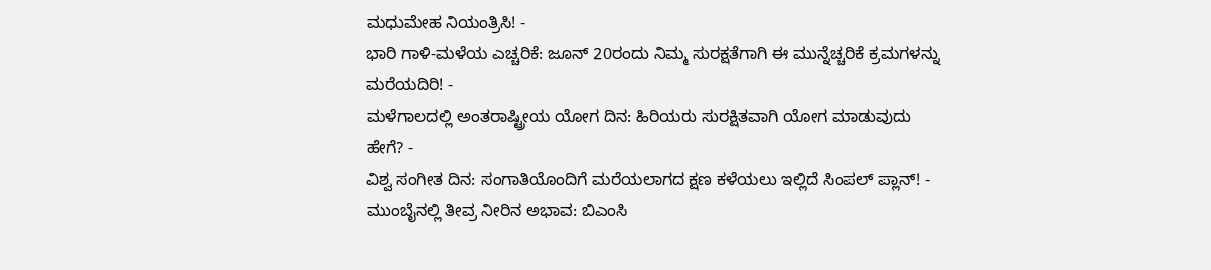ಮಧುಮೇಹ ನಿಯಂತ್ರಿಸಿ! -
ಭಾರಿ ಗಾಳಿ-ಮಳೆಯ ಎಚ್ಚರಿಕೆ: ಜೂನ್ 20ರಂದು ನಿಮ್ಮ ಸುರಕ್ಷತೆಗಾಗಿ ಈ ಮುನ್ನೆಚ್ಚರಿಕೆ ಕ್ರಮಗಳನ್ನು ಮರೆಯದಿರಿ! -
ಮಳೆಗಾಲದಲ್ಲಿ ಅಂತರಾಷ್ಟ್ರೀಯ ಯೋಗ ದಿನ: ಹಿರಿಯರು ಸುರಕ್ಷಿತವಾಗಿ ಯೋಗ ಮಾಡುವುದು ಹೇಗೆ? -
ವಿಶ್ವ ಸಂಗೀತ ದಿನ: ಸಂಗಾತಿಯೊಂದಿಗೆ ಮರೆಯಲಾಗದ ಕ್ಷಣ ಕಳೆಯಲು ಇಲ್ಲಿದೆ ಸಿಂಪಲ್ ಪ್ಲಾನ್! -
ಮುಂಬೈನಲ್ಲಿ ತೀವ್ರ ನೀರಿನ ಅಭಾವ: ಬಿಎಂಸಿ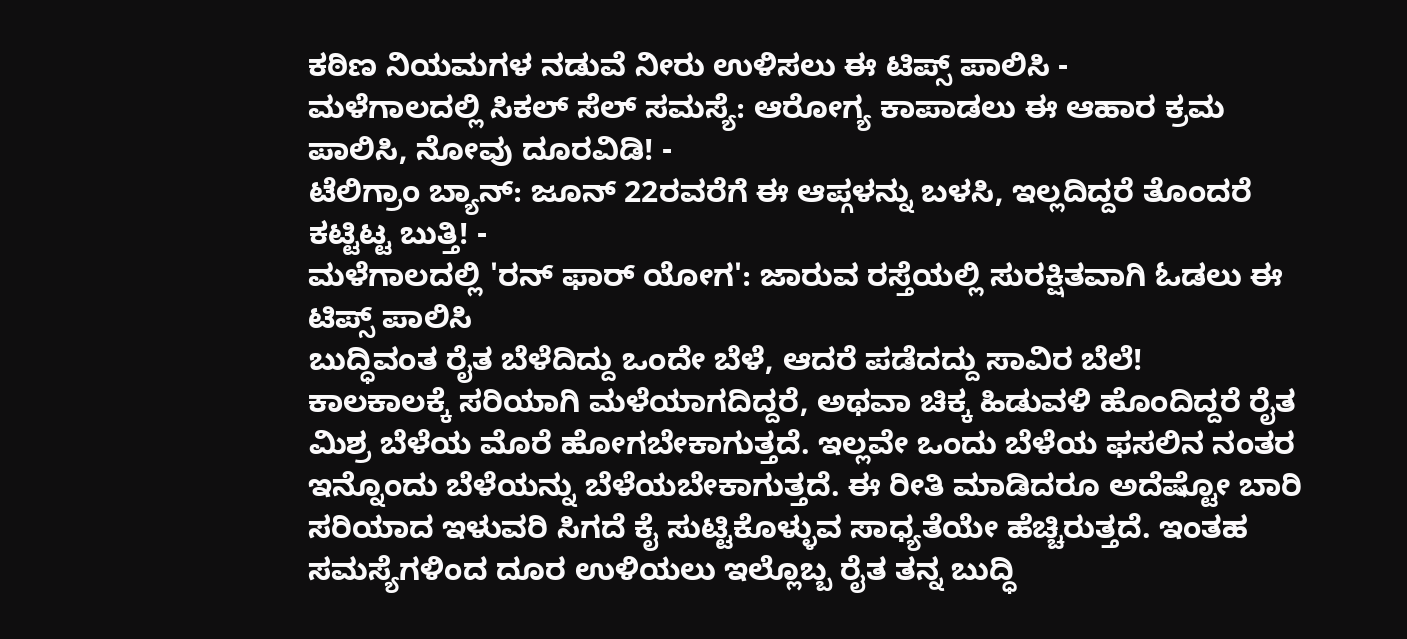ಕಠಿಣ ನಿಯಮಗಳ ನಡುವೆ ನೀರು ಉಳಿಸಲು ಈ ಟಿಪ್ಸ್ ಪಾಲಿಸಿ -
ಮಳೆಗಾಲದಲ್ಲಿ ಸಿಕಲ್ ಸೆಲ್ ಸಮಸ್ಯೆ: ಆರೋಗ್ಯ ಕಾಪಾಡಲು ಈ ಆಹಾರ ಕ್ರಮ ಪಾಲಿಸಿ, ನೋವು ದೂರವಿಡಿ! -
ಟೆಲಿಗ್ರಾಂ ಬ್ಯಾನ್: ಜೂನ್ 22ರವರೆಗೆ ಈ ಆಪ್ಗಳನ್ನು ಬಳಸಿ, ಇಲ್ಲದಿದ್ದರೆ ತೊಂದರೆ ಕಟ್ಟಿಟ್ಟ ಬುತ್ತಿ! -
ಮಳೆಗಾಲದಲ್ಲಿ 'ರನ್ ಫಾರ್ ಯೋಗ': ಜಾರುವ ರಸ್ತೆಯಲ್ಲಿ ಸುರಕ್ಷಿತವಾಗಿ ಓಡಲು ಈ ಟಿಪ್ಸ್ ಪಾಲಿಸಿ
ಬುದ್ಧಿವಂತ ರೈತ ಬೆಳೆದಿದ್ದು ಒಂದೇ ಬೆಳೆ, ಆದರೆ ಪಡೆದದ್ದು ಸಾವಿರ ಬೆಲೆ!
ಕಾಲಕಾಲಕ್ಕೆ ಸರಿಯಾಗಿ ಮಳೆಯಾಗದಿದ್ದರೆ, ಅಥವಾ ಚಿಕ್ಕ ಹಿಡುವಳಿ ಹೊಂದಿದ್ದರೆ ರೈತ ಮಿಶ್ರ ಬೆಳೆಯ ಮೊರೆ ಹೋಗಬೇಕಾಗುತ್ತದೆ. ಇಲ್ಲವೇ ಒಂದು ಬೆಳೆಯ ಫಸಲಿನ ನಂತರ ಇನ್ನೊಂದು ಬೆಳೆಯನ್ನು ಬೆಳೆಯಬೇಕಾಗುತ್ತದೆ. ಈ ರೀತಿ ಮಾಡಿದರೂ ಅದೆಷ್ಟೋ ಬಾರಿ ಸರಿಯಾದ ಇಳುವರಿ ಸಿಗದೆ ಕೈ ಸುಟ್ಟಿಕೊಳ್ಳುವ ಸಾಧ್ಯತೆಯೇ ಹೆಚ್ಚಿರುತ್ತದೆ. ಇಂತಹ ಸಮಸ್ಯೆಗಳಿಂದ ದೂರ ಉಳಿಯಲು ಇಲ್ಲೊಬ್ಬ ರೈತ ತನ್ನ ಬುದ್ಧಿ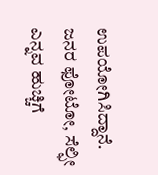ಉಪಯೋಗಿಸಿದ್ದಾನೆ.
ಜನರ ಫೋಟೋ, ಸೆಲ್ಫೀ ಎನ್ನವ ಹುಚ್ಚಿಗೆ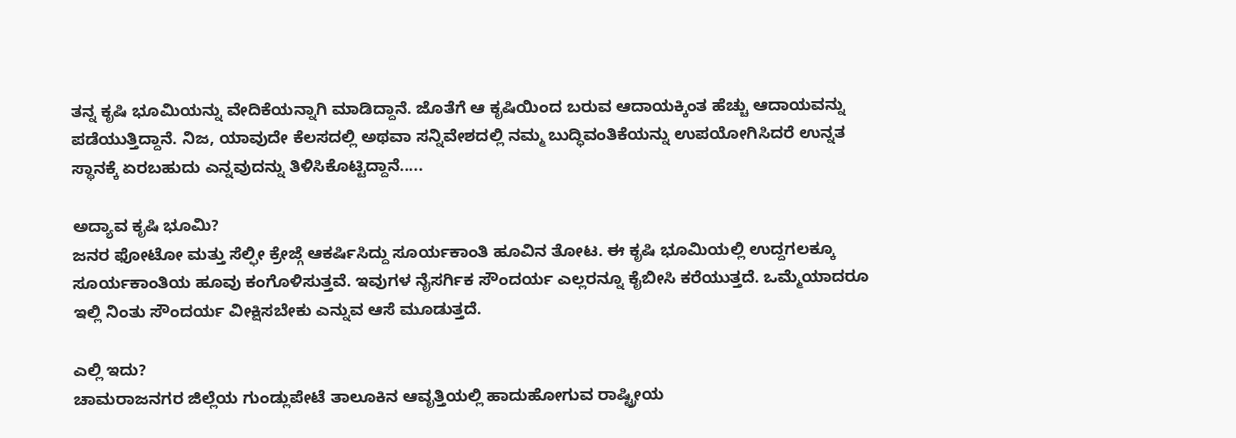ತನ್ನ ಕೃಷಿ ಭೂಮಿಯನ್ನು ವೇದಿಕೆಯನ್ನಾಗಿ ಮಾಡಿದ್ದಾನೆ. ಜೊತೆಗೆ ಆ ಕೃಷಿಯಿಂದ ಬರುವ ಆದಾಯಕ್ಕಿಂತ ಹೆಚ್ಚು ಆದಾಯವನ್ನು ಪಡೆಯುತ್ತಿದ್ದಾನೆ. ನಿಜ, ಯಾವುದೇ ಕೆಲಸದಲ್ಲಿ ಅಥವಾ ಸನ್ನಿವೇಶದಲ್ಲಿ ನಮ್ಮ ಬುದ್ಧಿವಂತಿಕೆಯನ್ನು ಉಪಯೋಗಿಸಿದರೆ ಉನ್ನತ ಸ್ಥಾನಕ್ಕೆ ಏರಬಹುದು ಎನ್ನವುದನ್ನು ತಿಳಿಸಿಕೊಟ್ಟಿದ್ದಾನೆ.....

ಅದ್ಯಾವ ಕೃಷಿ ಭೂಮಿ?
ಜನರ ಫೋಟೋ ಮತ್ತು ಸೆಲ್ಫೀ ಕ್ರೇಜ್ಗೆ ಆಕರ್ಷಿಸಿದ್ದು ಸೂರ್ಯಕಾಂತಿ ಹೂವಿನ ತೋಟ. ಈ ಕೃಷಿ ಭೂಮಿಯಲ್ಲಿ ಉದ್ದಗಲಕ್ಕೂ ಸೂರ್ಯಕಾಂತಿಯ ಹೂವು ಕಂಗೊಳಿಸುತ್ತವೆ. ಇವುಗಳ ನೈಸರ್ಗಿಕ ಸೌಂದರ್ಯ ಎಲ್ಲರನ್ನೂ ಕೈಬೀಸಿ ಕರೆಯುತ್ತದೆ. ಒಮ್ಮೆಯಾದರೂ ಇಲ್ಲಿ ನಿಂತು ಸೌಂದರ್ಯ ವೀಕ್ಷಿಸಬೇಕು ಎನ್ನುವ ಆಸೆ ಮೂಡುತ್ತದೆ.

ಎಲ್ಲಿ ಇದು?
ಚಾಮರಾಜನಗರ ಜಿಲ್ಲೆಯ ಗುಂಡ್ಲುಪೇಟೆ ತಾಲೂಕಿನ ಆವೃತ್ತಿಯಲ್ಲಿ ಹಾದುಹೋಗುವ ರಾಷ್ಟ್ರೀಯ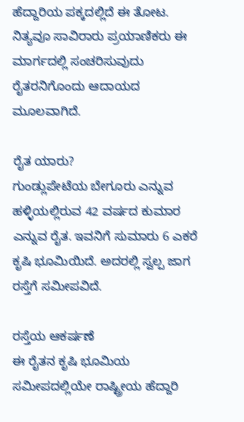ಹೆದ್ದಾರಿಯ ಪಕ್ಕದಲ್ಲಿದೆ ಈ ತೋಟ. ನಿತ್ಯವೂ ಸಾವಿರಾರು ಪ್ರಯಾಣಿಕರು ಈ ಮಾರ್ಗದಲ್ಲಿ ಸಂಚರಿಸುವುದು ರೈತರನಿಗೊಂದು ಆದಾಯದ ಮೂಲವಾಗಿದೆ.

ರೈತ ಯಾರು?
ಗುಂಡ್ಲುಪೇಟೆಯ ಬೇಗೂರು ಎನ್ನುವ ಹಳ್ಳಿಯಲ್ಲಿರುವ 42 ವರ್ಷದ ಕುಮಾರ ಎನ್ನುವ ರೈತ. ಇವನಿಗೆ ಸುಮಾರು 6 ಎಕರೆ ಕೃಷಿ ಭೂಮಿಯಿದೆ. ಅದರಲ್ಲಿ ಸ್ವಲ್ಪ ಜಾಗ ರಸ್ತೆಗೆ ಸಮೀಪವಿದೆ.

ರಸ್ತೆಯ ಆಕರ್ಷಣೆ
ಈ ರೈತನ ಕೃಷಿ ಭೂಮಿಯ ಸಮೀಪದಲ್ಲಿಯೇ ರಾಷ್ಟ್ರೀಯ ಹೆದ್ದಾರಿ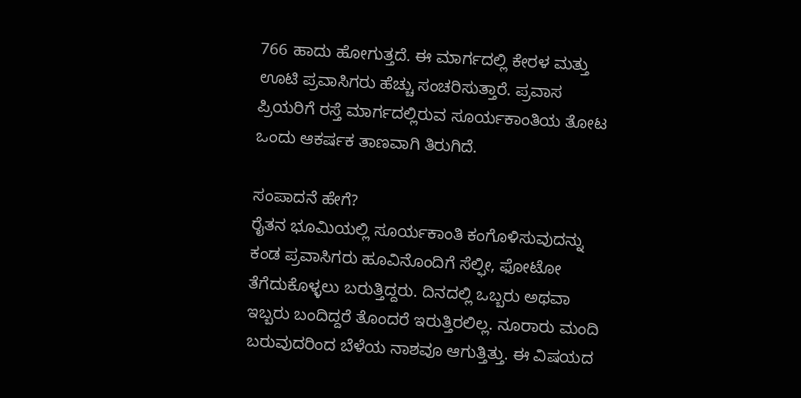766 ಹಾದು ಹೋಗುತ್ತದೆ. ಈ ಮಾರ್ಗದಲ್ಲಿ ಕೇರಳ ಮತ್ತು ಊಟಿ ಪ್ರವಾಸಿಗರು ಹೆಚ್ಚು ಸಂಚರಿಸುತ್ತಾರೆ. ಪ್ರವಾಸ ಪ್ರಿಯರಿಗೆ ರಸ್ತೆ ಮಾರ್ಗದಲ್ಲಿರುವ ಸೂರ್ಯಕಾಂತಿಯ ತೋಟ ಒಂದು ಆಕರ್ಷಕ ತಾಣವಾಗಿ ತಿರುಗಿದೆ.

ಸಂಪಾದನೆ ಹೇಗೆ?
ರೈತನ ಭೂಮಿಯಲ್ಲಿ ಸೂರ್ಯಕಾಂತಿ ಕಂಗೊಳಿಸುವುದನ್ನು ಕಂಡ ಪ್ರವಾಸಿಗರು ಹೂವಿನೊಂದಿಗೆ ಸೆಲ್ಫೀ, ಫೋಟೋ ತೆಗೆದುಕೊಳ್ಳಲು ಬರುತ್ತಿದ್ದರು. ದಿನದಲ್ಲಿ ಒಬ್ಬರು ಅಥವಾ ಇಬ್ಬರು ಬಂದಿದ್ದರೆ ತೊಂದರೆ ಇರುತ್ತಿರಲಿಲ್ಲ. ನೂರಾರು ಮಂದಿ ಬರುವುದರಿಂದ ಬೆಳೆಯ ನಾಶವೂ ಆಗುತ್ತಿತ್ತು. ಈ ವಿಷಯದ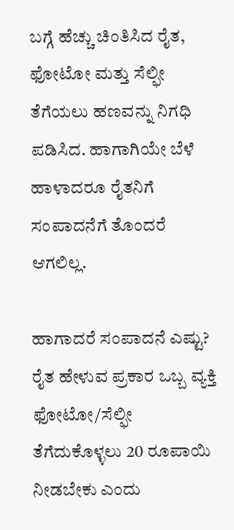ಬಗ್ಗೆ ಹೆಚ್ಚು ಚಿಂತಿಸಿದ ರೈತ, ಫೋಟೋ ಮತ್ತು ಸೆಲ್ಫೀ ತೆಗೆಯಲು ಹಣವನ್ನು ನಿಗಧಿ ಪಡಿಸಿದ. ಹಾಗಾಗಿಯೇ ಬೆಳೆ ಹಾಳಾದರೂ ರೈತನಿಗೆ ಸಂಪಾದನೆಗೆ ತೊಂದರೆ ಆಗಲಿಲ್ಲ.

ಹಾಗಾದರೆ ಸಂಪಾದನೆ ಎಷ್ಟು?
ರೈತ ಹೇಳುವ ಪ್ರಕಾರ ಒಬ್ಬ ವ್ಯಕ್ತಿ ಫೋಟೋ/ಸೆಲ್ಫೀ ತೆಗೆದುಕೊಳ್ಳಲು 20 ರೂಪಾಯಿ ನೀಡಬೇಕು ಎಂದು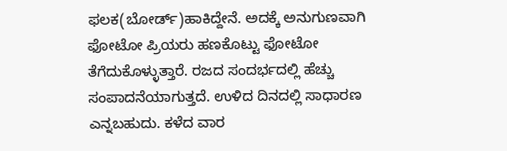ಫಲಕ(ಬೋರ್ಡ್)ಹಾಕಿದ್ದೇನೆ. ಅದಕ್ಕೆ ಅನುಗುಣವಾಗಿ ಫೋಟೋ ಪ್ರಿಯರು ಹಣಕೊಟ್ಟು ಫೋಟೋ ತೆಗೆದುಕೊಳ್ಳುತ್ತಾರೆ. ರಜದ ಸಂದರ್ಭದಲ್ಲಿ ಹೆಚ್ಚು ಸಂಪಾದನೆಯಾಗುತ್ತದೆ. ಉಳಿದ ದಿನದಲ್ಲಿ ಸಾಧಾರಣ ಎನ್ನಬಹುದು. ಕಳೆದ ವಾರ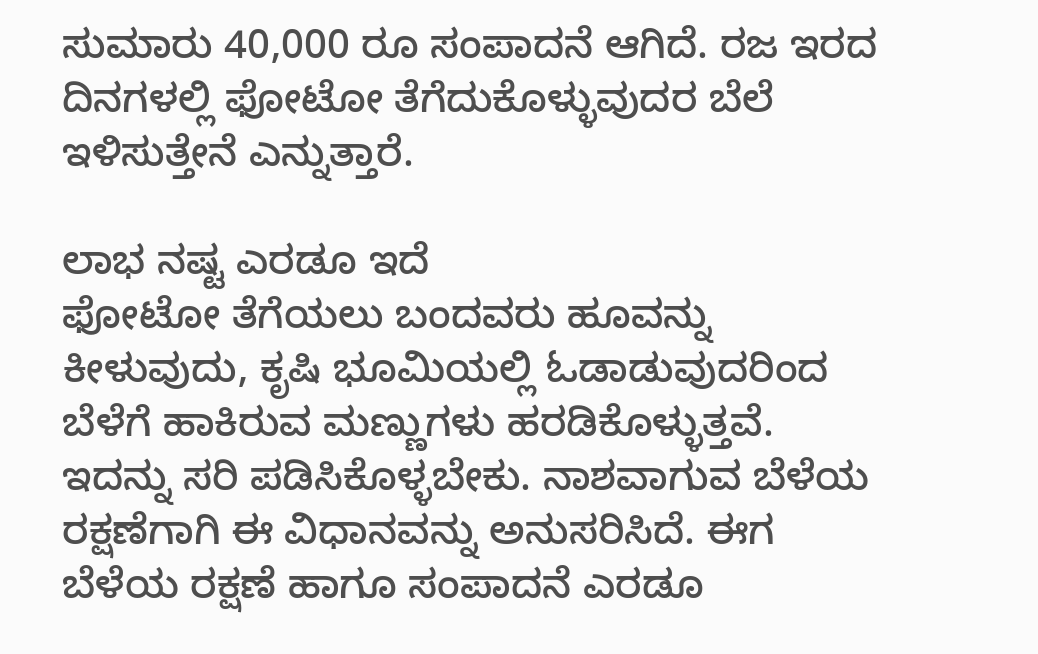ಸುಮಾರು 40,000 ರೂ ಸಂಪಾದನೆ ಆಗಿದೆ. ರಜ ಇರದ ದಿನಗಳಲ್ಲಿ ಫೋಟೋ ತೆಗೆದುಕೊಳ್ಳುವುದರ ಬೆಲೆ ಇಳಿಸುತ್ತೇನೆ ಎನ್ನುತ್ತಾರೆ.

ಲಾಭ ನಷ್ಟ ಎರಡೂ ಇದೆ
ಫೋಟೋ ತೆಗೆಯಲು ಬಂದವರು ಹೂವನ್ನು ಕೀಳುವುದು, ಕೃಷಿ ಭೂಮಿಯಲ್ಲಿ ಓಡಾಡುವುದರಿಂದ ಬೆಳೆಗೆ ಹಾಕಿರುವ ಮಣ್ಣುಗಳು ಹರಡಿಕೊಳ್ಳುತ್ತವೆ. ಇದನ್ನು ಸರಿ ಪಡಿಸಿಕೊಳ್ಳಬೇಕು. ನಾಶವಾಗುವ ಬೆಳೆಯ ರಕ್ಷಣೆಗಾಗಿ ಈ ವಿಧಾನವನ್ನು ಅನುಸರಿಸಿದೆ. ಈಗ ಬೆಳೆಯ ರಕ್ಷಣೆ ಹಾಗೂ ಸಂಪಾದನೆ ಎರಡೂ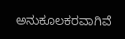ಅನುಕೂಲಕರವಾಗಿವೆ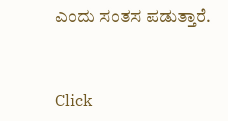ಎಂದು ಸಂತಸ ಪಡುತ್ತಾರೆ.



Click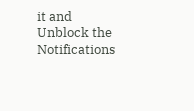it and Unblock the Notifications